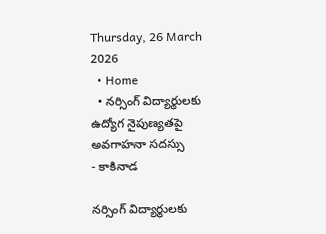Thursday, 26 March 2026
  • Home
  • నర్సింగ్ విద్యార్థులకు ఉద్యోగ నైపుణ్యతపై అవగాహనా సదస్సు
- కాకినాడ

నర్సింగ్ విద్యార్థులకు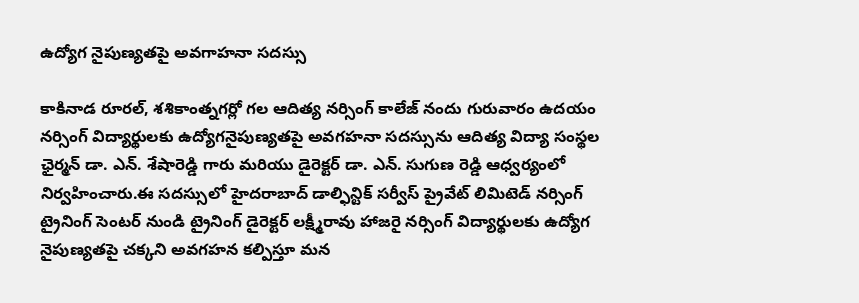ఉద్యోగ నైపుణ్యతపై అవగాహనా సదస్సు

కాకినాడ రూరల్, శశికాంత్నగర్లో గల ఆదిత్య నర్సింగ్ కాలేజ్ నందు గురువారం ఉదయం నర్సింగ్ విద్యార్థులకు ఉద్యోగనైపుణ్యతపై అవగహనా సదస్సును ఆదిత్య విద్యా సంస్థల ఛైర్మన్ డా. ఎన్. శేషారెడ్డి గారు మరియు డైరెక్టర్ డా. ఎన్. సుగుణ రెడ్డి ఆధ్వర్యంలో నిర్వహించారు.ఈ సదస్సులో హైదరాబాద్ డాల్ఫిన్టిక్ సర్వీస్ ప్రైవేట్ లిమిటెడ్ నర్సింగ్ ట్రైనింగ్ సెంటర్ నుండి ట్రైనింగ్ డైరెక్టర్ లక్ష్మీరావు హాజరై నర్సింగ్ విద్యార్థులకు ఉద్యోగ నైపుణ్యతపై చక్కని అవగహన కల్పిస్తూ మన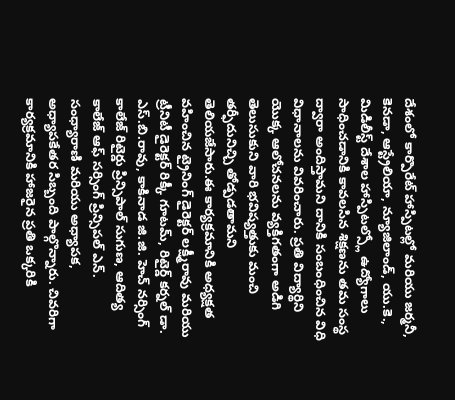దేశంలో కార్పొరేట్ హాస్పిటల్లో మరియు జర్మనీ, కెనడా, ఆస్ట్రేలియా, న్యూజిలాండ్, యు.కె., మిడిలీస్ట్ దేశాల హాస్పిటల్స్లో ఉద్యోగాలు సాధించడానికి కావలసిన శిక్షణను తమ సంస్థ ద్వారా అందిస్తామని దానికి సంబంధించిన విధి విధానాలను వివరించారు. ప్రతి విద్యార్థిని యొక్క ఆలోచనలను వ్యక్తిగతంగా అడిగి తెలుసుకుని వారి భవిష్యత్తుకు మంచి తర్ఫీదునిచ్చి తోడ్పడతామని తెలియజేసారు.ఈ కార్యక్రమానికి అధ్యక్షత వహించిన ట్రైనింగ్ డైరెక్టర్ లక్ష్మీరావు మరియు ట్రీనిటీ డైరెక్టర్ రిక్కీ గూటమ్, రిటైర్డ్ కర్నల్ డా. ఎస్.బి.రావు, కాకినాడ జి.జి. హెచ్ నర్సింగ్ కాలేజ్ రిటైర్డు ప్రిన్సిపాల్ సుగుణ, ఆదిత్య కాలేజ్ ఆఫ్ సర్సింగ్ ప్రిన్సిపల్ ఎన్. సంధ్యారాణి మరియు అధ్యాపక, అధ్యాపకేతర సిబ్బంది పాల్గొన్నారు. చివరిగా కార్యక్రమానికి హాజరైన ప్రతి ఒక్కరికి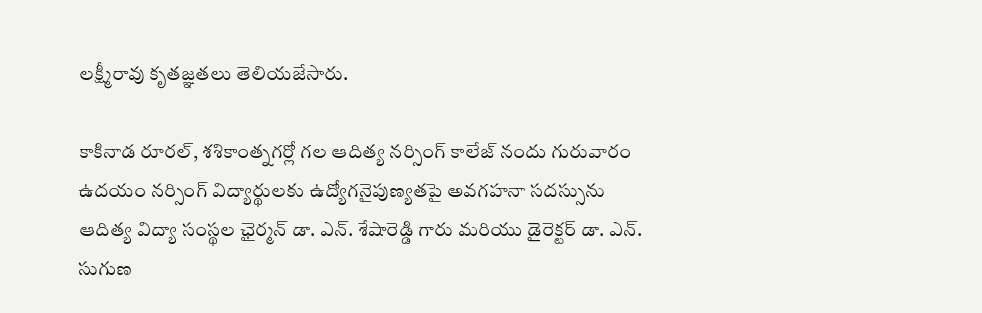లక్ష్మీరావు కృతజ్ఞతలు తెలియజేసారు.

కాకినాడ రూరల్, శశికాంత్నగర్లో గల ఆదిత్య నర్సింగ్ కాలేజ్ నందు గురువారం ఉదయం నర్సింగ్ విద్యార్థులకు ఉద్యోగనైపుణ్యతపై అవగహనా సదస్సును ఆదిత్య విద్యా సంస్థల ఛైర్మన్ డా. ఎన్. శేషారెడ్డి గారు మరియు డైరెక్టర్ డా. ఎన్. సుగుణ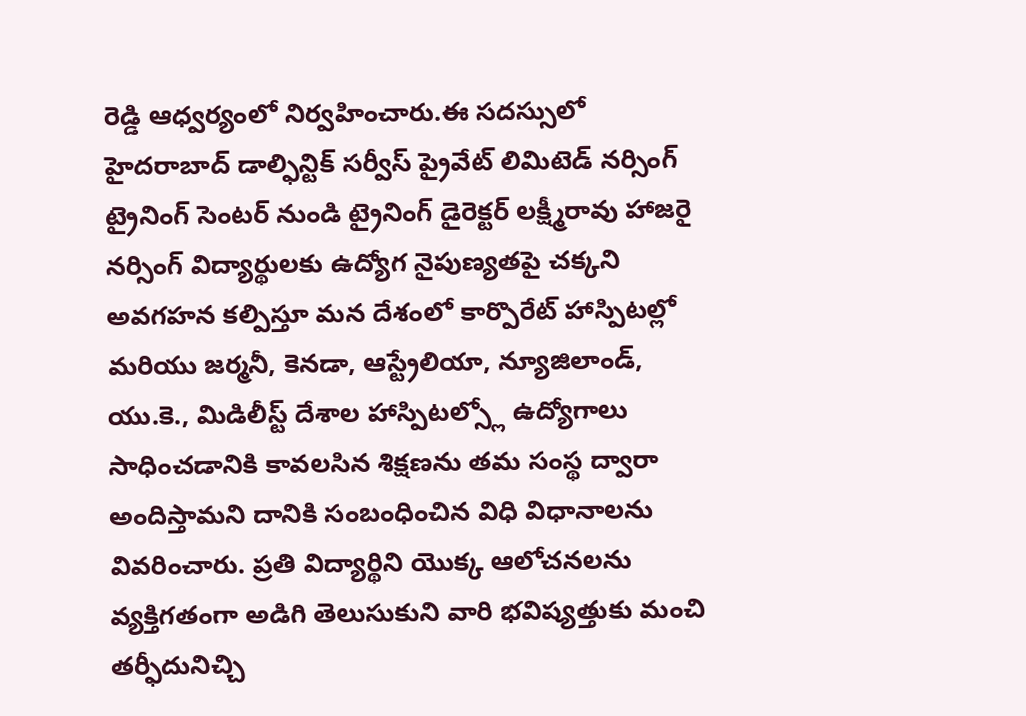రెడ్డి ఆధ్వర్యంలో నిర్వహించారు.ఈ సదస్సులో హైదరాబాద్ డాల్ఫిన్టిక్ సర్వీస్ ప్రైవేట్ లిమిటెడ్ నర్సింగ్ ట్రైనింగ్ సెంటర్ నుండి ట్రైనింగ్ డైరెక్టర్ లక్ష్మీరావు హాజరై నర్సింగ్ విద్యార్థులకు ఉద్యోగ నైపుణ్యతపై చక్కని అవగహన కల్పిస్తూ మన దేశంలో కార్పొరేట్ హాస్పిటల్లో మరియు జర్మనీ, కెనడా, ఆస్ట్రేలియా, న్యూజిలాండ్, యు.కె., మిడిలీస్ట్ దేశాల హాస్పిటల్స్లో ఉద్యోగాలు సాధించడానికి కావలసిన శిక్షణను తమ సంస్థ ద్వారా అందిస్తామని దానికి సంబంధించిన విధి విధానాలను వివరించారు. ప్రతి విద్యార్థిని యొక్క ఆలోచనలను వ్యక్తిగతంగా అడిగి తెలుసుకుని వారి భవిష్యత్తుకు మంచి తర్ఫీదునిచ్చి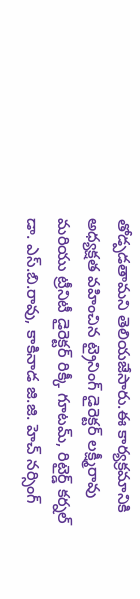తోడ్పడతామని తెలియజేసారు.ఈ కార్యక్రమానికి అధ్యక్షత వహించిన ట్రైనింగ్ డైరెక్టర్ లక్ష్మీరావు మరియు ట్రీనిటీ డైరెక్టర్ రిక్కీ గూటమ్, రిటైర్డ్ కర్నల్ డా. ఎస్.బి.రావు, కాకినాడ జి.జి. హెచ్ నర్సింగ్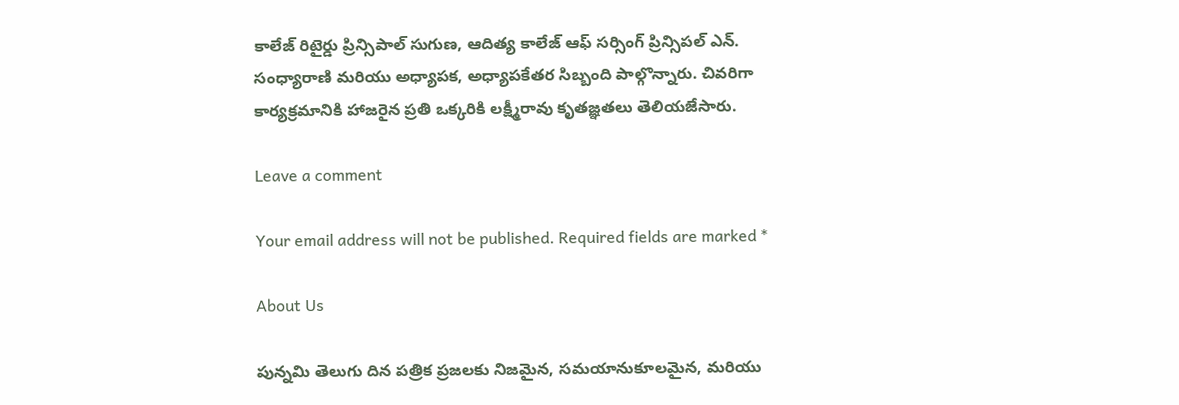కాలేజ్ రిటైర్డు ప్రిన్సిపాల్ సుగుణ, ఆదిత్య కాలేజ్ ఆఫ్ సర్సింగ్ ప్రిన్సిపల్ ఎన్. సంధ్యారాణి మరియు అధ్యాపక, అధ్యాపకేతర సిబ్బంది పాల్గొన్నారు. చివరిగా కార్యక్రమానికి హాజరైన ప్రతి ఒక్కరికి లక్ష్మీరావు కృతజ్ఞతలు తెలియజేసారు.

Leave a comment

Your email address will not be published. Required fields are marked *

About Us

పున్నమి తెలుగు దిన పత్రిక ప్రజలకు నిజమైన, సమయానుకూలమైన, మరియు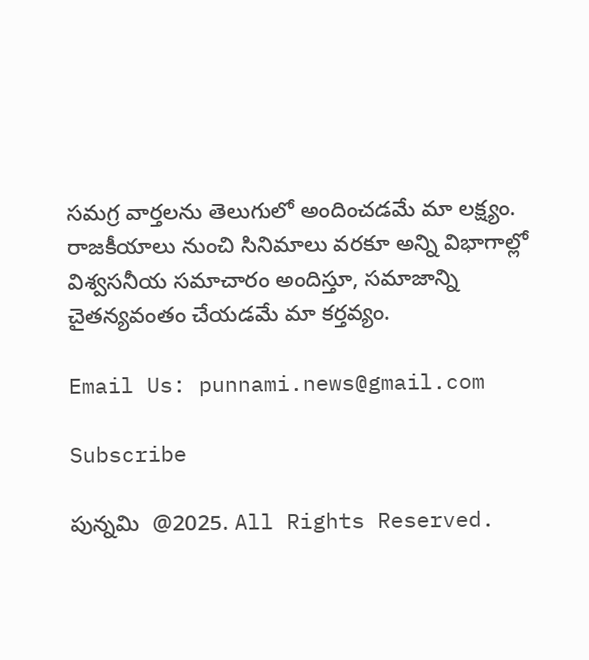సమగ్ర వార్తలను తెలుగులో అందించడమే మా లక్ష్యం.
రాజకీయాలు నుంచి సినిమాలు వరకూ అన్ని విభాగాల్లో విశ్వసనీయ సమాచారం అందిస్తూ, సమాజాన్ని చైతన్యవంతం చేయడమే మా కర్తవ్యం.

Email Us: punnami.news@gmail.com

Subscribe

పున్నమి  @2025. All Rights Reserved.